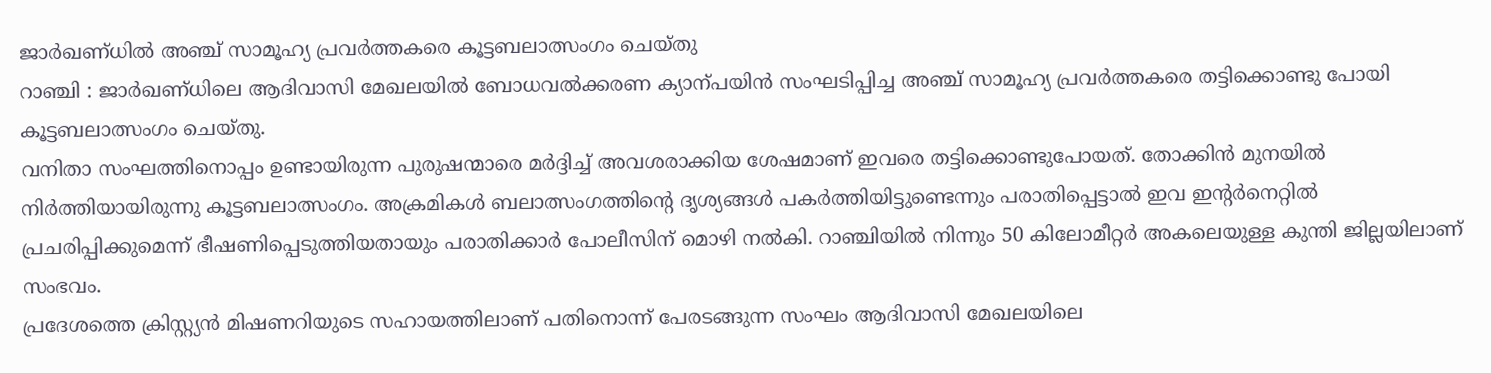ജാർഖണ്ധിൽ അഞ്ച് സാമൂഹ്യ പ്രവർത്തകരെ കൂട്ടബലാത്സംഗം ചെയ്തു
റാഞ്ചി : ജാർഖണ്ധിലെ ആദിവാസി മേഖലയിൽ ബോധവൽക്കരണ ക്യാന്പയിൻ സംഘടിപ്പിച്ച അഞ്ച് സാമൂഹ്യ പ്രവർത്തകരെ തട്ടിക്കൊണ്ടു പോയി കൂട്ടബലാത്സംഗം ചെയ്തു.
വനിതാ സംഘത്തിനൊപ്പം ഉണ്ടായിരുന്ന പുരുഷന്മാരെ മർദ്ദിച്ച് അവശരാക്കിയ ശേഷമാണ് ഇവരെ തട്ടിക്കൊണ്ടുപോയത്. തോക്കിൻ മുനയിൽ നിർത്തിയായിരുന്നു കൂട്ടബലാത്സംഗം. അക്രമികൾ ബലാത്സംഗത്തിന്റെ ദൃശ്യങ്ങൾ പകർത്തിയിട്ടുണ്ടെന്നും പരാതിപ്പെട്ടാൽ ഇവ ഇന്റർനെറ്റിൽ പ്രചരിപ്പിക്കുമെന്ന് ഭീഷണിപ്പെടുത്തിയതായും പരാതിക്കാർ പോലീസിന് മൊഴി നൽകി. റാഞ്ചിയിൽ നിന്നും 50 കിലോമീറ്റർ അകലെയുള്ള കുന്തി ജില്ലയിലാണ് സംഭവം.
പ്രദേശത്തെ ക്രിസ്റ്റ്യൻ മിഷണറിയുടെ സഹായത്തിലാണ് പതിനൊന്ന് പേരടങ്ങുന്ന സംഘം ആദിവാസി മേഖലയിലെ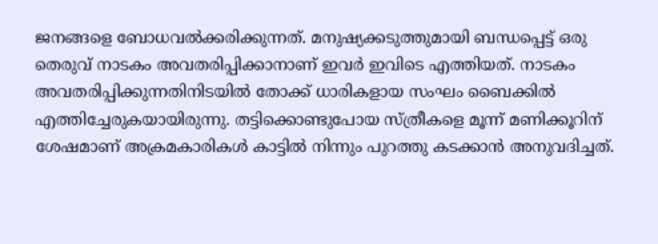ജനങ്ങളെ ബോധവൽക്കരിക്കുന്നത്. മനുഷ്യക്കടുത്തുമായി ബന്ധപ്പെട്ട് ഒരു തെരുവ് നാടകം അവതരിപ്പിക്കാനാണ് ഇവർ ഇവിടെ എത്തിയത്. നാടകം അവതരിപ്പിക്കുന്നതിനിടയിൽ തോക്ക് ധാരികളായ സംഘം ബൈക്കിൽ എത്തിച്ചേരുകയായിരുന്നു. തട്ടിക്കൊണ്ടുപോയ സ്ത്രീകളെ മൂന്ന് മണിക്കൂറിന് ശേഷമാണ് അക്രമകാരികൾ കാട്ടിൽ നിന്നും പുറത്തു കടക്കാൻ അനുവദിച്ചത്.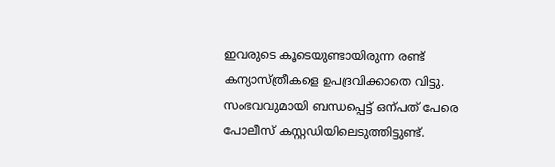ഇവരുടെ കൂടെയുണ്ടായിരുന്ന രണ്ട് കന്യാസ്ത്രീകളെ ഉപദ്രവിക്കാതെ വിട്ടു.
സംഭവവുമായി ബന്ധപ്പെട്ട് ഒന്പത് പേരെ പോലീസ് കസ്റ്റഡിയിലെടുത്തിട്ടുണ്ട്.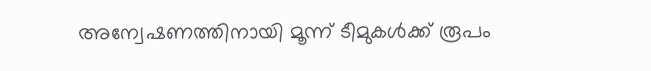അന്വേഷണത്തിനായി മൂന്ന് ടീമുകൾക്ക് രൂപം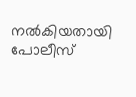നൽകിയതായി പോലീസ്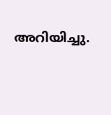അറിയിച്ചു.